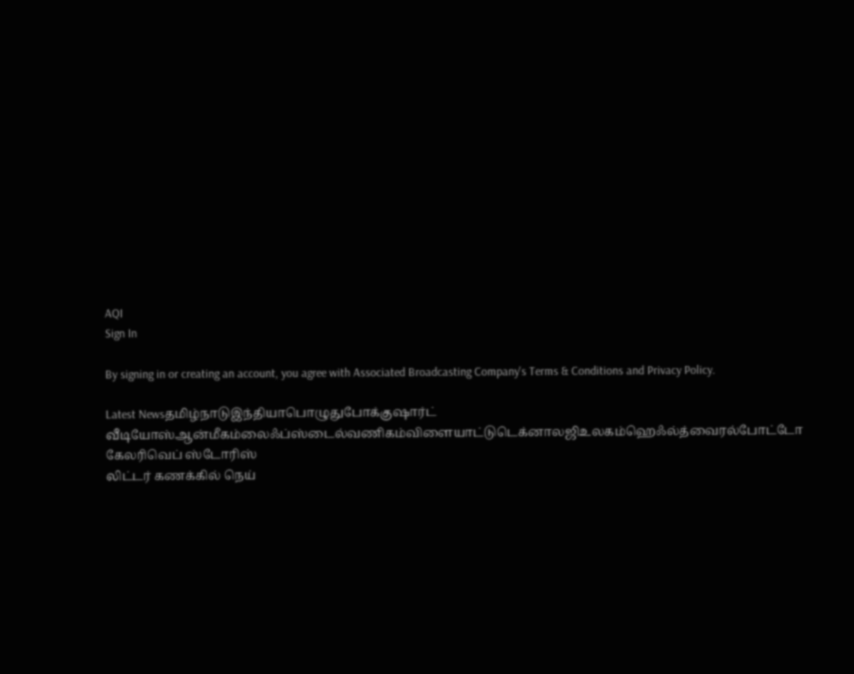AQI
Sign In

By signing in or creating an account, you agree with Associated Broadcasting Company's Terms & Conditions and Privacy Policy.

Latest Newsதமிழ்நாடுஇந்தியாபொழுதுபோக்குஷார்ட் வீடியோஸ்ஆன்மீகம்லைஃப்ஸ்டைல்வணிகம்விளையாட்டுடெக்னாலஜிஉலகம்ஹெஃல்த்வைரல்போட்டோ கேலரிவெப் ஸ்டோரிஸ்
லிட்டர் கணக்கில் நெய்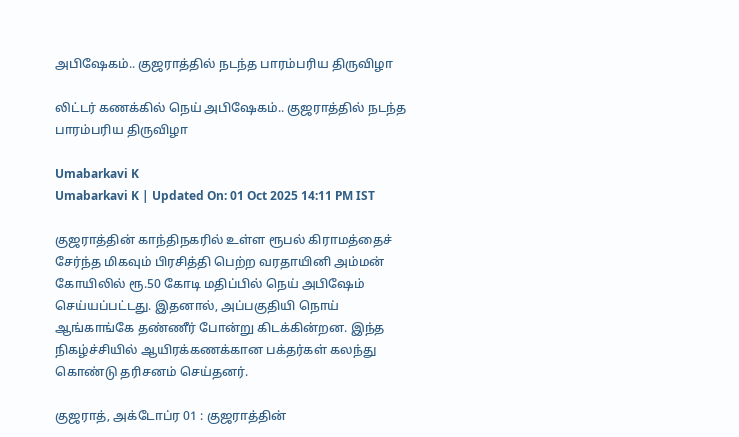அபிஷேகம்.. குஜராத்தில் நடந்த பாரம்பரிய திருவிழா

லிட்டர் கணக்கில் நெய் அபிஷேகம்.. குஜராத்தில் நடந்த பாரம்பரிய திருவிழா

Umabarkavi K
Umabarkavi K | Updated On: 01 Oct 2025 14:11 PM IST

குஜராத்தின் காந்திநகரில் உள்ள ரூபல் கிராமத்தைச் சேர்ந்த மிகவும் பிரசித்தி பெற்ற வரதாயினி அம்மன் கோயிலில் ரூ.50 கோடி மதிப்பில் நெய் அபிஷேம் செய்யப்பட்டது. இதனால், அப்பகுதியி நொய் ஆங்காங்கே தண்ணீர் போன்று கிடக்கின்றன. இந்த நிகழ்ச்சியில் ஆயிரக்கணக்கான பக்தர்கள் கலந்து கொண்டு தரிசனம் செய்தனர்.

குஜராத், அக்டோப்ர 01 : குஜராத்தின்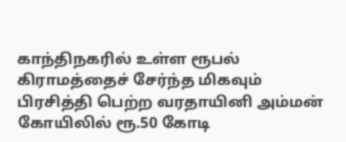காந்திநகரில் உள்ள ரூபல் கிராமத்தைச் சேர்ந்த மிகவும் பிரசித்தி பெற்ற வரதாயினி அம்மன் கோயிலில் ரூ.50 கோடி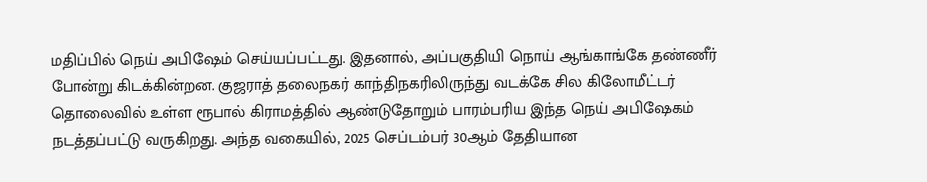மதிப்பில் நெய் அபிஷேம் செய்யப்பட்டது. இதனால், அப்பகுதியி நொய் ஆங்காங்கே தண்ணீர் போன்று கிடக்கின்றன. குஜராத் தலைநகர் காந்திநகரிலிருந்து வடக்கே சில கிலோமீட்டர் தொலைவில் உள்ள ரூபால் கிராமத்தில் ஆண்டுதோறும் பாரம்பரிய இந்த நெய் அபிஷேகம் நடத்தப்பட்டு வருகிறது. அந்த வகையில், 2025 செப்டம்பர் 30ஆம் தேதியான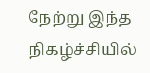நேற்று இந்த நிகழ்ச்சியில்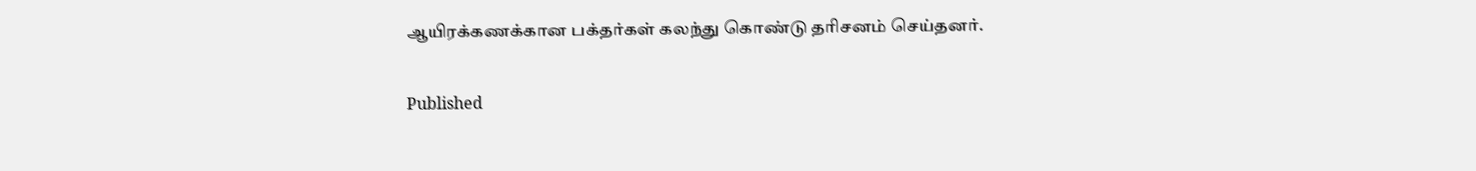ஆயிரக்கணக்கான பக்தர்கள் கலந்து கொண்டு தரிசனம் செய்தனர்.

Published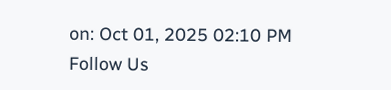on: Oct 01, 2025 02:10 PM
Follow Us